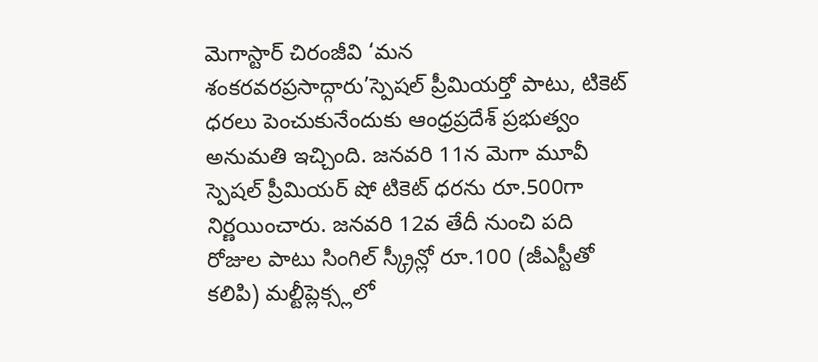మెగాస్టార్ చిరంజీవి ‘మన శంకరవరప్రసాద్గారు’స్పెషల్ ప్రీమియర్తో పాటు, టికెట్ ధరలు పెంచుకునేందుకు ఆంధ్రప్రదేశ్ ప్రభుత్వం అనుమతి ఇచ్చింది. జనవరి 11న మెగా మూవీ స్పెషల్ ప్రీమియర్ షో టికెట్ ధరను రూ.500గా నిర్ణయించారు. జనవరి 12వ తేదీ నుంచి పది రోజుల పాటు సింగిల్ స్క్రీన్లో రూ.100 (జీఎస్టీతో కలిపి) మల్టీప్లెక్స్లలో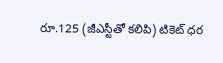రూ.125 (జీఎస్టీతో కలిపి) టికెట్ ధర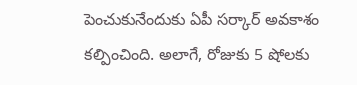పెంచుకునేందుకు ఏపీ సర్కార్ అవకాశం కల్పించింది. అలాగే, రోజుకు 5 షోలకు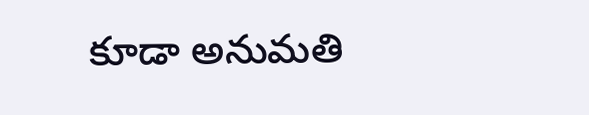కూడా అనుమతి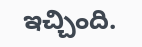ఇచ్చింది.